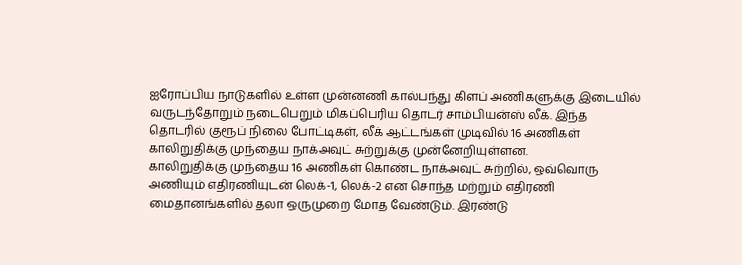ஐரோப்பிய நாடுகளில் உள்ள முன்னணி கால்பந்து கிளப் அணிகளுக்கு இடையில் வருடந்தோறும் நடைபெறும் மிகப்பெரிய தொடர் சாம்பியன்ஸ் லீக். இந்த தொடரில் குரூப் நிலை போட்டிகள், லீக் ஆட்டங்கள் முடிவில் 16 அணிகள் காலிறுதிக்கு முந்தைய நாக்அவுட் சுற்றுக்கு முன்னேறியுள்ளன.
காலிறுதிக்கு முந்தைய 16 அணிகள் கொண்ட நாக்அவுட் சுற்றில், ஒவ்வொரு அணியும் எதிரணியுடன் லெக்-1, லெக்-2 என சொந்த மற்றும் எதிரணி மைதானங்களில் தலா ஒருமுறை மோத வேண்டும். இரண்டு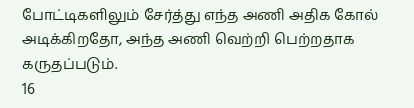போட்டிகளிலும் சேர்த்து எந்த அணி அதிக கோல் அடிக்கிறதோ, அந்த அணி வெற்றி பெற்றதாக கருதப்படும்.
16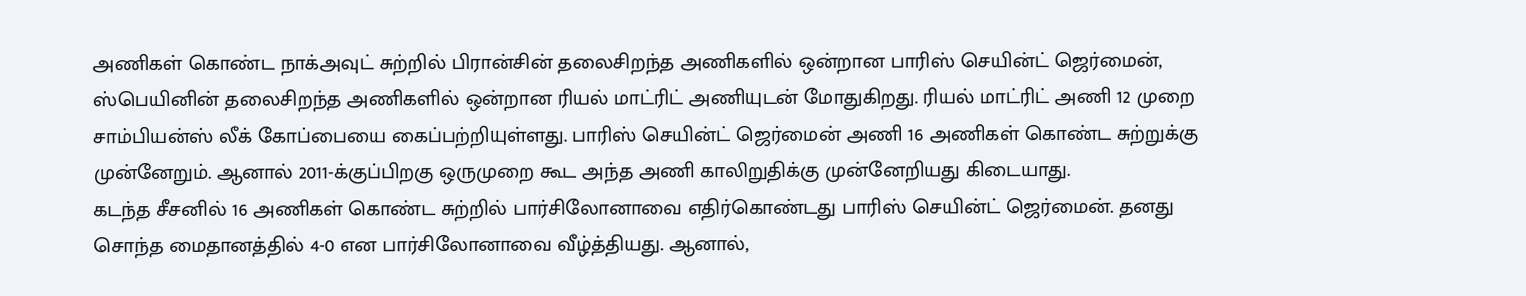அணிகள் கொண்ட நாக்அவுட் சுற்றில் பிரான்சின் தலைசிறந்த அணிகளில் ஒன்றான பாரிஸ் செயின்ட் ஜெர்மைன், ஸ்பெயினின் தலைசிறந்த அணிகளில் ஒன்றான ரியல் மாட்ரிட் அணியுடன் மோதுகிறது. ரியல் மாட்ரிட் அணி 12 முறை சாம்பியன்ஸ் லீக் கோப்பையை கைப்பற்றியுள்ளது. பாரிஸ் செயின்ட் ஜெர்மைன் அணி 16 அணிகள் கொண்ட சுற்றுக்கு முன்னேறும். ஆனால் 2011-க்குப்பிறகு ஒருமுறை கூட அந்த அணி காலிறுதிக்கு முன்னேறியது கிடையாது.
கடந்த சீசனில் 16 அணிகள் கொண்ட சுற்றில் பார்சிலோனாவை எதிர்கொண்டது பாரிஸ் செயின்ட் ஜெர்மைன். தனது சொந்த மைதானத்தில் 4-0 என பார்சிலோனாவை வீழ்த்தியது. ஆனால்,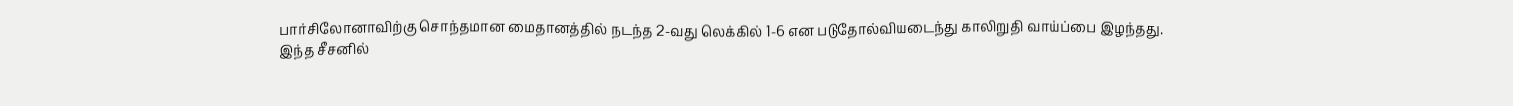பார்சிலோனாவிற்கு சொந்தமான மைதானத்தில் நடந்த 2-வது லெக்கில் 1-6 என படுதோல்வியடைந்து காலிறுதி வாய்ப்பை இழந்தது.
இந்த சீசனில்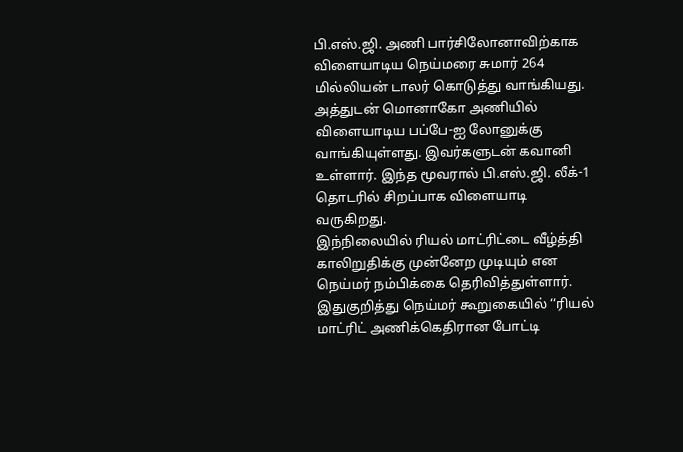பி.எஸ்.ஜி. அணி பார்சிலோனாவிற்காக விளையாடிய நெய்மரை சுமார் 264 மில்லியன் டாலர் கொடுத்து வாங்கியது. அத்துடன் மொனாகோ அணியில் விளையாடிய பப்பே-ஐ லோனுக்கு வாங்கியுள்ளது. இவர்களுடன் கவானி உள்ளார். இந்த மூவரால் பி.எஸ்.ஜி. லீக்-1 தொடரில் சிறப்பாக விளையாடி வருகிறது.
இந்நிலையில் ரியல் மாட்ரிட்டை வீழ்த்தி காலிறுதிக்கு முன்னேற முடியும் என நெய்மர் நம்பிக்கை தெரிவித்துள்ளார். இதுகுறித்து நெய்மர் கூறுகையில் ‘‘ரியல் மாட்ரிட் அணிக்கெதிரான போட்டி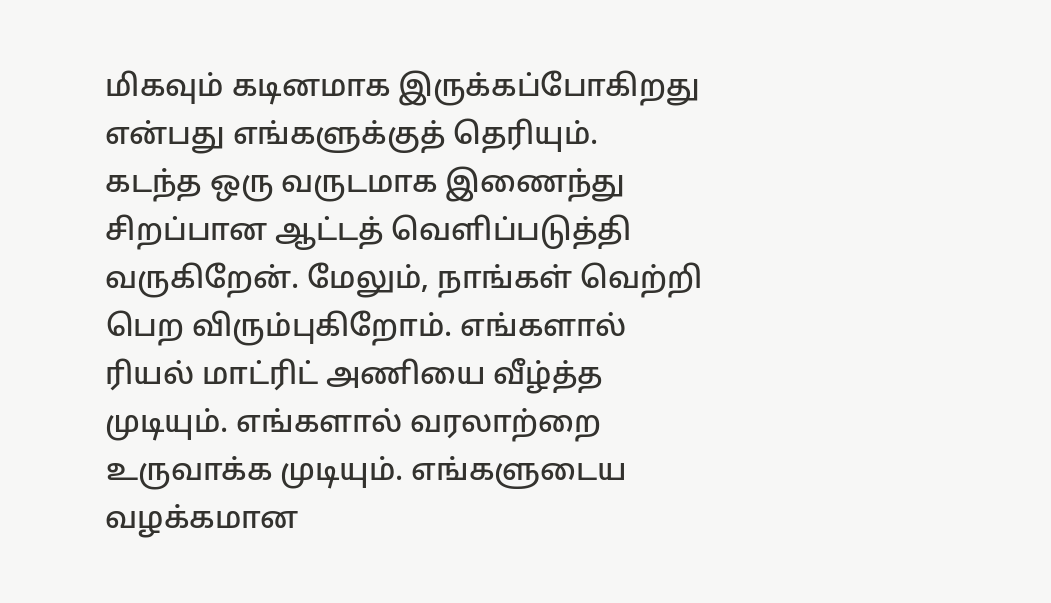மிகவும் கடினமாக இருக்கப்போகிறது என்பது எங்களுக்குத் தெரியும்.
கடந்த ஒரு வருடமாக இணைந்து சிறப்பான ஆட்டத் வெளிப்படுத்தி வருகிறேன். மேலும், நாங்கள் வெற்றி பெற விரும்புகிறோம். எங்களால் ரியல் மாட்ரிட் அணியை வீழ்த்த முடியும். எங்களால் வரலாற்றை உருவாக்க முடியும். எங்களுடைய வழக்கமான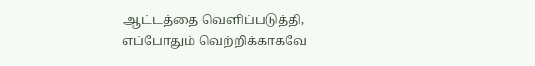ஆட்டத்தை வெளிப்படுத்தி, எப்போதும் வெற்றிக்காகவே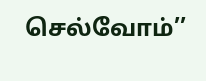செல்வோம்’’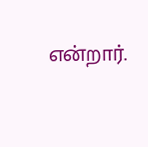என்றார்.